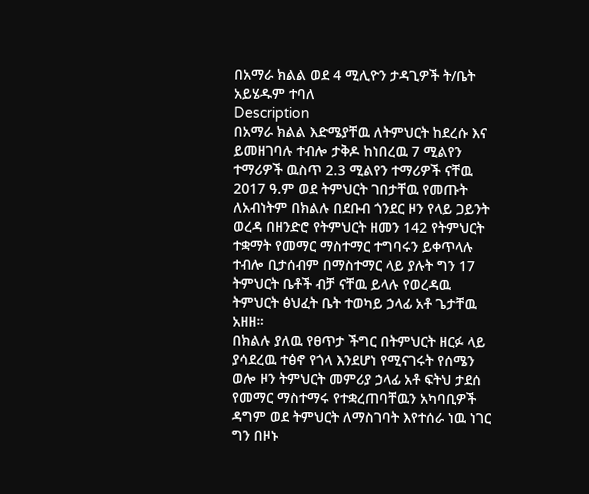በአማራ ክልል ወደ 4 ሚሊዮን ታዳጊዎች ት/ቤት አይሄዱም ተባለ
Description
በአማራ ክልል እድሜያቸዉ ለትምህርት ከደረሱ እና ይመዘገባሉ ተብሎ ታቅዶ ከነበረዉ 7 ሚልየን ተማሪዎች ዉስጥ 2.3 ሚልየን ተማሪዎች ናቸዉ 2017 ዓ.ም ወደ ትምህርት ገበታቸዉ የመጡት ለአብነትም በክልሉ በደቡብ ጎንደር ዞን የላይ ጋይንት ወረዳ በዘንድሮ የትምህርት ዘመን 142 የትምህርት ተቋማት የመማር ማስተማር ተግባሩን ይቀጥላሉ ተብሎ ቢታሰብም በማስተማር ላይ ያሉት ግን 17 ትምህርት ቤቶች ብቻ ናቸዉ ይላሉ የወረዳዉ ትምህርት ፅህፈት ቤት ተወካይ ኃላፊ አቶ ጌታቸዉ አዘዘ።
በክልሉ ያለዉ የፀጥታ ችግር በትምህርት ዘርፉ ላይ ያሳደረዉ ተፅኖ የጎላ እንደሆነ የሚናገሩት የሰሜን ወሎ ዞን ትምህርት መምሪያ ኃላፊ አቶ ፍትህ ታደሰ የመማር ማስተማሩ የተቋረጠባቸዉን አካባቢዎች ዳግም ወደ ትምህርት ለማስገባት እየተሰራ ነዉ ነገር ግን በዞኑ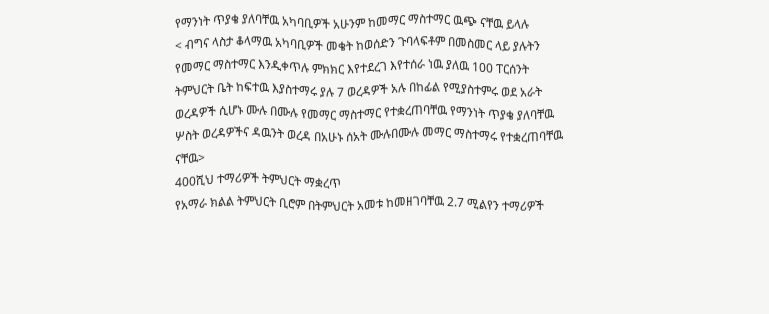የማንነት ጥያቄ ያለባቸዉ አካባቢዎች አሁንም ከመማር ማስተማር ዉጭ ናቸዉ ይላሉ
< ብግና ላስታ ቆላማዉ አካባቢዎች መቄት ከወሰድን ጉባላፍቶም በመስመር ላይ ያሉትን የመማር ማስተማር እንዲቀጥሉ ምክክር እየተደረገ እየተሰራ ነዉ ያለዉ 100 ፐርሰንት ትምህርት ቤት ከፍተዉ እያስተማሩ ያሉ 7 ወረዳዎች አሉ በከፊል የሚያስተምሩ ወደ አራት ወረዳዎች ሲሆኑ ሙሉ በሙሉ የመማር ማስተማር የተቋረጠባቸዉ የማንነት ጥያቄ ያለባቸዉ ሦስት ወረዳዎችና ዳዉንት ወረዳ በአሁኑ ሰአት ሙሉበሙሉ መማር ማስተማሩ የተቋረጠባቸዉ ናቸዉ>
400ሺህ ተማሪዎች ትምህርት ማቋረጥ
የአማራ ክልል ትምህርት ቢሮም በትምህርት አመቱ ከመዘገባቸዉ 2.7 ሚልየን ተማሪዎች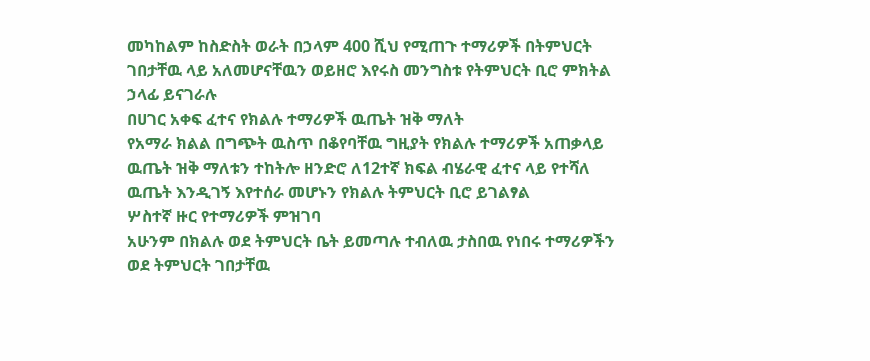መካከልም ከስድስት ወራት በኃላም 400 ሺህ የሚጠጉ ተማሪዎች በትምህርት ገበታቸዉ ላይ አለመሆናቸዉን ወይዘሮ እየሩስ መንግስቱ የትምህርት ቢሮ ምክትል ኃላፊ ይናገራሉ
በሀገር አቀፍ ፈተና የክልሉ ተማሪዎች ዉጤት ዝቅ ማለት
የአማራ ክልል በግጭት ዉስጥ በቆየባቸዉ ግዚያት የክልሉ ተማሪዎች አጠቃላይ ዉጤት ዝቅ ማለቱን ተከትሎ ዘንድሮ ለ12ተኛ ክፍል ብሄራዊ ፈተና ላይ የተሻለ ዉጤት እንዲገኝ እየተሰራ መሆኑን የክልሉ ትምህርት ቢሮ ይገልፃል
ሦስተኛ ዙር የተማሪዎች ምዝገባ
አሁንም በክልሉ ወደ ትምህርት ቤት ይመጣሉ ተብለዉ ታስበዉ የነበሩ ተማሪዎችን ወደ ትምህርት ገበታቸዉ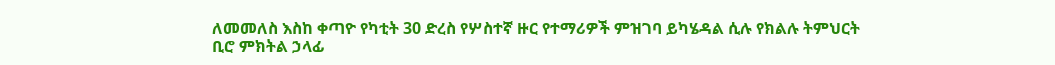ለመመለስ እስከ ቀጣዮ የካቲት 30 ድረስ የሦስተኛ ዙር የተማሪዎች ምዝገባ ይካሄዳል ሲሉ የክልሉ ትምህርት ቢሮ ምክትል ኃላፊ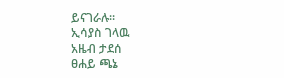ይናገራሉ።
ኢሳያስ ገላዉ
አዜብ ታደሰ
ፀሐይ ጫኔ